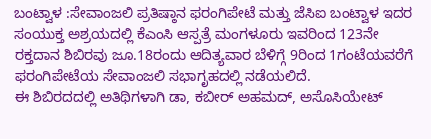ಬಂಟ್ವಾಳ :ಸೇವಾಂಜಲಿ ಪ್ರತಿಷ್ಠಾನ ಫರಂಗಿಪೇಟೆ ಮತ್ತು ಜೆಸಿಐ ಬಂಟ್ವಾಳ ಇದರ ಸಂಯುಕ್ತ ಅಶ್ರಯದಲ್ಲಿ ಕೆಎಂಸಿ ಆಸ್ಪತ್ರೆ ಮಂಗಳೂರು ಇವರಿಂದ 123ನೇ ರಕ್ತದಾನ ಶಿಬಿರವು ಜೂ.18ರಂದು ಆದಿತ್ಯವಾರ ಬೆಳಿಗ್ಗೆ 9ರಿಂದ 1ಗಂಟೆಯವರೆಗೆ ಫರಂಗಿಪೇಟೆಯ ಸೇವಾಂಜಲಿ ಸಭಾಗೃಹದಲ್ಲಿ ನಡೆಯಲಿದೆ.
ಈ ಶಿಬಿರದದಲ್ಲಿ ಅತಿಥಿಗಳಾಗಿ ಡಾ, ಕಬೀರ್ ಅಹಮದ್, ಅಸೊಸಿಯೇಟ್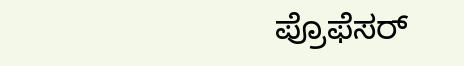ಪ್ರೊಫೆಸರ್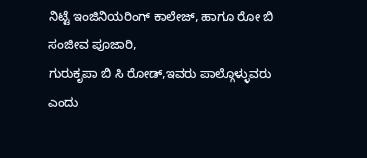ನಿಟ್ಟೆ ಇಂಜಿನಿಯರಿಂಗ್ ಕಾಲೇಜ್, ಹಾಗೂ ರೋ ಬಿ ಸಂಜೀವ ಪೂಜಾರಿ,
ಗುರುಕೃಪಾ ಬಿ ಸಿ ರೋಡ್,ಇವರು ಪಾಲ್ಗೊಳ್ಳುವರು ಎಂದು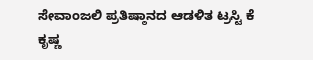ಸೇವಾಂಜಲಿ ಪ್ರತಿಷ್ಠಾನದ ಆಡಳಿತ ಟ್ರಸ್ಟಿ ಕೆ ಕೃಷ್ಣ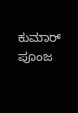ಕುಮಾರ್ ಪೂಂಜ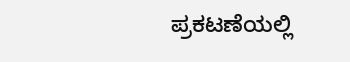ಪ್ರಕಟಣೆಯಲ್ಲಿ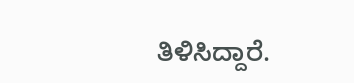ತಿಳಿಸಿದ್ದಾರೆ.